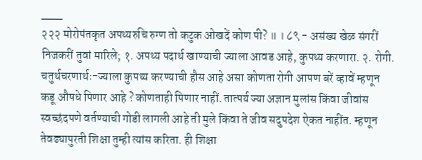___
२२२ मोरोपंतकृत अपथ्यरुचि रुग्ण तो कटुक ओखदें कोण पी? ॥ । ८९ - असंख्य खेळ संगरीं निजकरीं तुवां मारिले; १. अपथ्य पदार्थ खाण्याची ज्याला आवड आहे, कुपथ्य करणारा. २. रोगी. चतुर्थचरणार्थः-ज्याला कुपथ्य करण्याची हौस आहे असा कोणता रोगी आपण बरें व्हावें म्हणून कडू औषधे पिणार आहे ? कोणताही पिणार नाहीं. तात्पर्य ज्या अज्ञान मुलांस किंवा जीवांस स्वच्छंदपणे वर्तण्याची गोडी लागली आहे ती मुले किंवा ते जीव सदुपदेश ऐकत नाहींत. म्हणून तेवढ्यापुरती शिक्षा तुम्ही त्यांस करिता. ही शिक्षा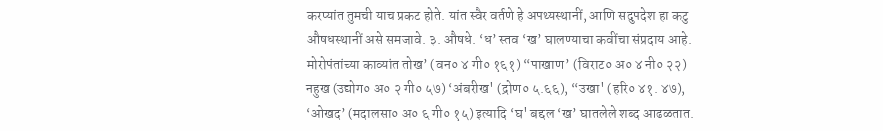करप्यांत तुमची याच प्रकट होते. यांत स्वैर वर्तणे हे अपथ्यस्थानीं, आणि सदुपदेश हा कटु औषधस्थानीं असे समजावे. ३. औषधे. ‘ध’ स्तव ‘ख’ घालण्याचा कवींचा संप्रदाय आहे. मोरोपंतांच्या काव्यांत तोख’ (वन० ४ गी० १६१) “पाखाण’ (विराट० अ० ४ नी० २२) नहुख (उद्योग० अ० २ गी० ५७) ‘अंबरीख' (द्रोण० ५.६६), “उखा' (हरि० ४१. ४७), ‘ओखद’ (मदालसा० अ० ६ गी० १५) इत्यादि ‘घ' बद्दल ‘ख’ घातलेले शब्द आढळतात.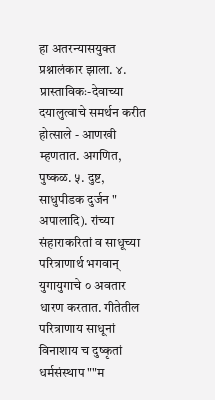हा अतरन्यासयुक्त प्रश्नालंकार झाला. ४. प्रास्ताविकः-देवाच्या दयालुत्वाचे समर्थन करीत होत्साले - आणखी म्हणतात. अगणित, पुष्कळ. ५. दुष्ट, साधुपीडक दुर्जन " अपालादि). रांच्या संहाराकरितां व साधूच्या परित्राणार्थ भगवान् युगायुगाचे ० अवतार धारण करतात. गीतेतील परित्राणाय साधूनां विनाशाय च दुष्कृतां धर्मसंस्थाप ""म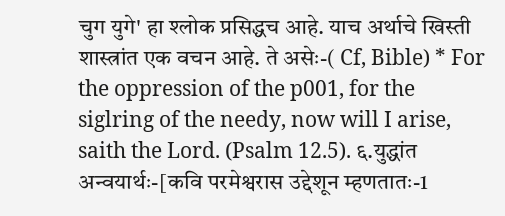चुग युगे' हा श्लोक प्रसिद्धच आहे. याच अर्थाचे खिस्ती शास्त्रांत एक वचन आहे. ते असेः-( Cf, Bible) * For the oppression of the p001, for the siglring of the needy, now will I arise, saith the Lord. (Psalm 12.5). ६.युद्धांत अन्वयार्थः-[कवि परमेश्वरास उद्देशून म्हणतातः-1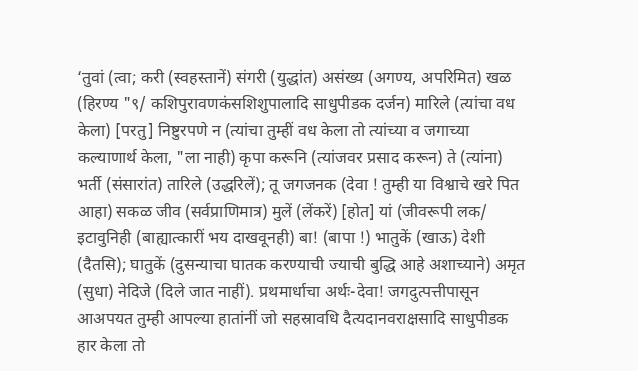‘तुवां (त्वा; करी (स्वहस्तानें) संगरी (युद्धांत) असंख्य (अगण्य, अपरिमित) खळ (हिरण्य "९/ कशिपुरावणकंसशिशुपालादि साधुपीडक दर्जन) मारिले (त्यांचा वध केला) [परतु] निष्टुरपणे न (त्यांचा तुम्हीं वध केला तो त्यांच्या व जगाच्या कल्याणार्थ केला, "ला नाही) कृपा करूनि (त्यांजवर प्रसाद करून) ते (त्यांना) भर्ती (संसारांत) तारिले (उद्धरिलें); तू जगजनक (देवा ! तुम्ही या विश्वाचे खरे पित आहा) सकळ जीव (सर्वप्राणिमात्र) मुलें (लेंकरें) [होत] यां (जीवरूपी लक/ इटावुनिही (बाह्यात्कारीं भय दाखवूनही) बा! (बापा !) भातुकें (खाऊ) देशी (दैतसि); घातुकें (दुसन्याचा घातक करण्याची ज्याची बुद्धि आहे अशाच्याने) अमृत (सुधा) नेदिजे (दिले जात नाहीं). प्रथमार्धाचा अर्थः-देवा! जगदुत्पत्तीपासून आअपयत तुम्ही आपल्या हातांनीं जो सहस्रावधि दैत्यदानवराक्षसादि साधुपीडक हार केला तो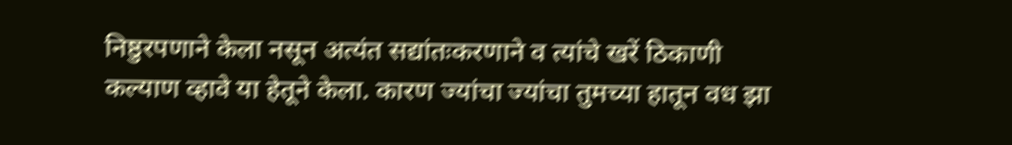निष्ठुरपणाने केला नसून अत्यंत सद्यांतःकरणाने व त्यांचे खरें ठिकाणी कल्याण व्हावे या हेतूने केला. कारण ज्यांचा ज्यांचा तुमच्या हातून वध झा